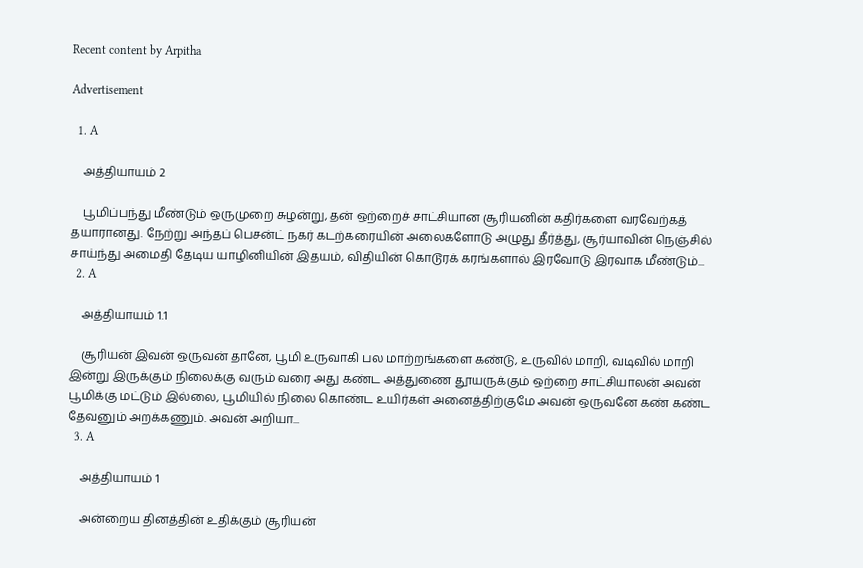Recent content by Arpitha

Advertisement

  1. A

    அத்தியாயம் 2

    பூமிப்பந்து மீண்டும் ஒருமுறை சுழன்று, தன் ஒற்றைச் சாட்சியான சூரியனின் கதிர்களை வரவேற்கத் தயாரானது. நேற்று அந்தப் பெசன்ட் நகர் கடற்கரையின் அலைகளோடு அழுது தீர்த்து, சூர்யாவின் நெஞ்சில் சாய்ந்து அமைதி தேடிய யாழினியின் இதயம், விதியின் கொடூரக் கரங்களால் இரவோடு இரவாக மீண்டும்...
  2. A

    அத்தியாயம் 1.1

    சூரியன் இவன் ஒருவன் தானே, பூமி உருவாகி பல மாற்றங்களை கண்டு, உருவில் மாறி, வடிவில் மாறி இன்று இருக்கும் நிலைக்கு வரும் வரை அது கண்ட அத்துணை தூயருக்கும் ஒற்றை சாட்சியாலன் அவன் பூமிக்கு மட்டும் இல்லை, பூமியில் நிலை கொண்ட உயிர்கள் அனைத்திற்குமே அவன் ஒருவனே கண் கண்ட தேவனும் அறக்கணும். அவன் அறியா...
  3. A

    அத்தியாயம் 1

    அன்றைய தினத்தின் உதிக்கும் சூரியன்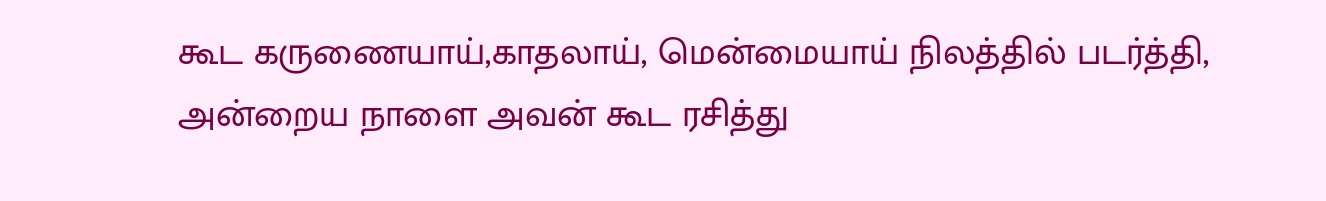கூட கருணையாய்,காதலாய், மென்மையாய் நிலத்தில் படர்த்தி, அன்றைய நாளை அவன் கூட ரசித்து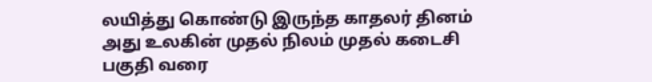லயித்து கொண்டு இருந்த காதலர் தினம் அது உலகின் முதல் நிலம் முதல் கடைசி பகுதி வரை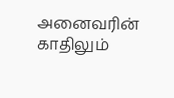அனைவரின் காதிலும்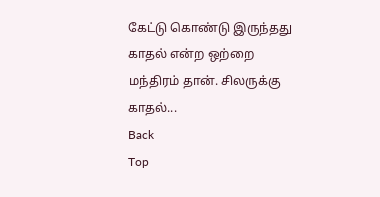கேட்டு கொண்டு இருந்தது காதல் என்ற ஒற்றை மந்திரம் தான். சிலருக்கு காதல்...
Back
Top